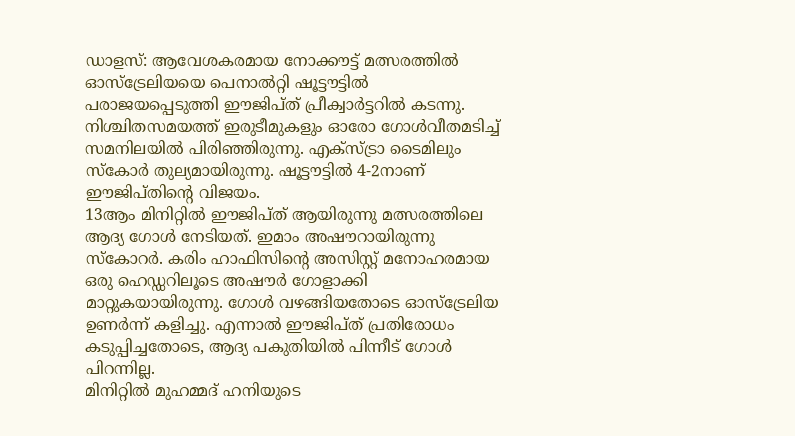ഡാളസ്: ആവേശകരമായ നോക്കൗട്ട് മത്സരത്തിൽ ഓസ്ട്രേലിയയെ പെനാൽറ്റി ഷൂട്ടൗട്ടിൽ പരാജയപ്പെടുത്തി ഈജിപ്ത് പ്രീക്വാർട്ടറിൽ കടന്നു. നിശ്ചിതസമയത്ത് ഇരുടീമുകളും ഓരോ ഗോൾവീതമടിച്ച് സമനിലയിൽ പിരിഞ്ഞിരുന്നു. എക്സ്ട്രാ ടൈമിലും സ്കോർ തുല്യമായിരുന്നു. ഷൂട്ടൗട്ടിൽ 4-2നാണ് ഈജിപ്തിന്റെ വിജയം.
13ആം മിനിറ്റിൽ ഈജിപ്ത് ആയിരുന്നു മത്സരത്തിലെ ആദ്യ ഗോൾ നേടിയത്. ഇമാം അഷൗറായിരുന്നു സ്കോറർ. കരിം ഹാഫിസിന്റെ അസിസ്റ്റ് മനോഹരമായ ഒരു ഹെഡ്ഡറിലൂടെ അഷൗർ ഗോളാക്കി മാറ്റുകയായിരുന്നു. ഗോൾ വഴങ്ങിയതോടെ ഓസ്ട്രേലിയ ഉണർന്ന് കളിച്ചു. എന്നാൽ ഈജിപ്ത് പ്രതിരോധം കടുപ്പിച്ചതോടെ, ആദ്യ പകുതിയിൽ പിന്നീട് ഗോൾ പിറന്നില്ല.
മിനിറ്റിൽ മുഹമ്മദ് ഹനിയുടെ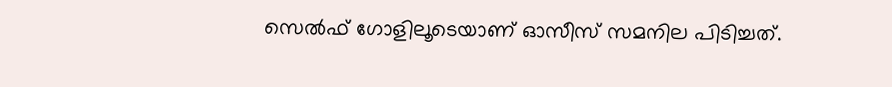സെൽഫ് ഗോളിലൂടെയാണ് ഓസീസ് സമനില പിടിച്ചത്.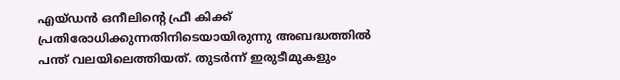എയ്ഡൻ ഒനീലിന്റെ ഫ്രീ കിക്ക് പ്രതിരോധിക്കുന്നതിനിടെയായിരുന്നു അബദ്ധത്തിൽ പന്ത് വലയിലെത്തിയത്. തുടർന്ന് ഇരുടീമുകളും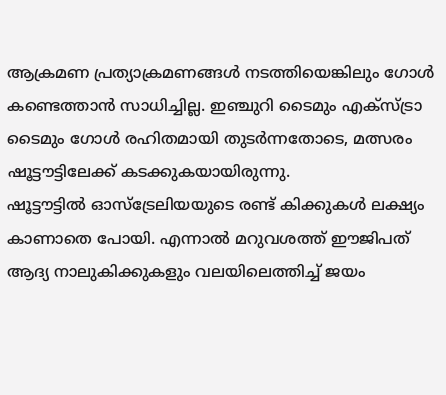ആക്രമണ പ്രത്യാക്രമണങ്ങൾ നടത്തിയെങ്കിലും ഗോൾ കണ്ടെത്താൻ സാധിച്ചില്ല. ഇഞ്ചുറി ടൈമും എക്സ്ട്രാ ടൈമും ഗോൾ രഹിതമായി തുടർന്നതോടെ, മത്സരം ഷൂട്ടൗട്ടിലേക്ക് കടക്കുകയായിരുന്നു.
ഷൂട്ടൗട്ടിൽ ഓസ്ട്രേലിയയുടെ രണ്ട് കിക്കുകൾ ലക്ഷ്യം കാണാതെ പോയി. എന്നാൽ മറുവശത്ത് ഈജിപത് ആദ്യ നാലുകിക്കുകളും വലയിലെത്തിച്ച് ജയം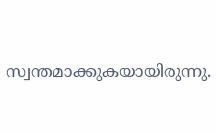സ്വന്തമാക്കുകയായിരുന്നു.